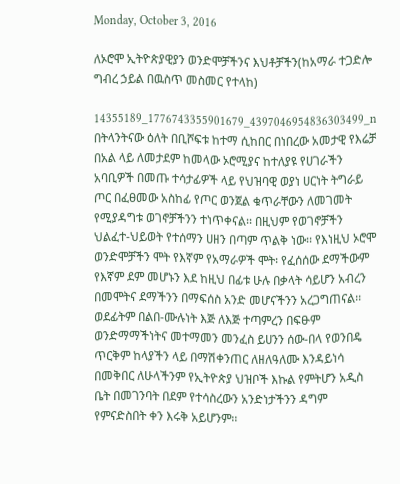Monday, October 3, 2016

ለኦሮሞ ኢትዮጵያዊያን ወንድሞቻችንና እህቶቻችን(ከአማራ ተጋድሎ ግብረ ኃይል በዉስጥ መስመር የተላከ)

14355189_1776743355901679_4397046954836303499_n
በትላንትናው ዕለት በቢሾፍቱ ከተማ ሲከበር በነበረው አመታዊ የእሬቻ በአል ላይ ለመታደም ከመላው ኦሮሚያና ከተለያዩ የሀገራችን አባቢዎች በመጡ ተሳታፊዎች ላይ የህዝባዊ ወያነ ሀርነት ትግራይ ጦር በፈፀመው አስከፊ የጦር ወንጀል ቁጥራቸውን ለመገመት የሚያዳግቱ ወገኖቻችንን ተነጥቀናል፡፡ በዚህም የወገኖቻችን ህልፈተ-ህይወት የተሰማን ሀዘን በጣም ጥልቅ ነው፡፡ የእነዚህ ኦሮሞ ወንድሞቻችን ሞት የእኛም የአማራዎች ሞት፡ የፈሰሰው ደማችውም የእኛም ደም መሆኑን እደ ከዚህ በፊቱ ሁሉ በቃላት ሳይሆን አብረን በመሞትና ደማችንን በማፍሰስ አንድ መሆናችንን አረጋግጠናል፡፡ ወደፊትም በልበ-ሙሉነት እጅ ለእጅ ተጣምረን በፍፁም ወንድማማችነትና መተማመን መንፈስ ይሀንን ሰው-በላ የወንበዴ ጥርቅም ከላያችን ላይ በማሽቀንጠር ለዘለዓለሙ እንዳይነሳ በመቅበር ለሁላችንም የኢትዮጵያ ህዝቦች እኩል የምትሆን አዲስ ቤት በመገንባት በደም የተሳስረውን አንድነታችንን ዳግም የምናድስበት ቀን እሩቅ አይሆንም፡፡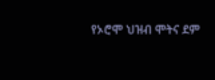የኦሮሞ ህዝብ ሞትና ደም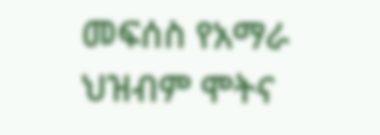መፍሰስ የአማራ ህዝብም ሞትና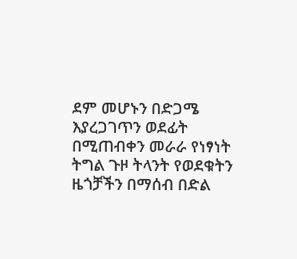ደም መሆኑን በድጋሜ እያረጋገጥን ወደፊት በሚጠብቀን መራራ የነፃነት ትግል ጉዞ ትላንት የወደቁትን ዜጎቻችን በማሰብ በድል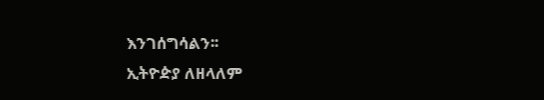እንገሰግሳልን፡፡
ኢትዮዽያ ለዘላለም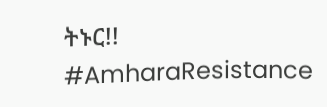ትኑር!!
#AmharaResistance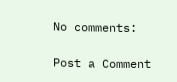No comments:

Post a Comment